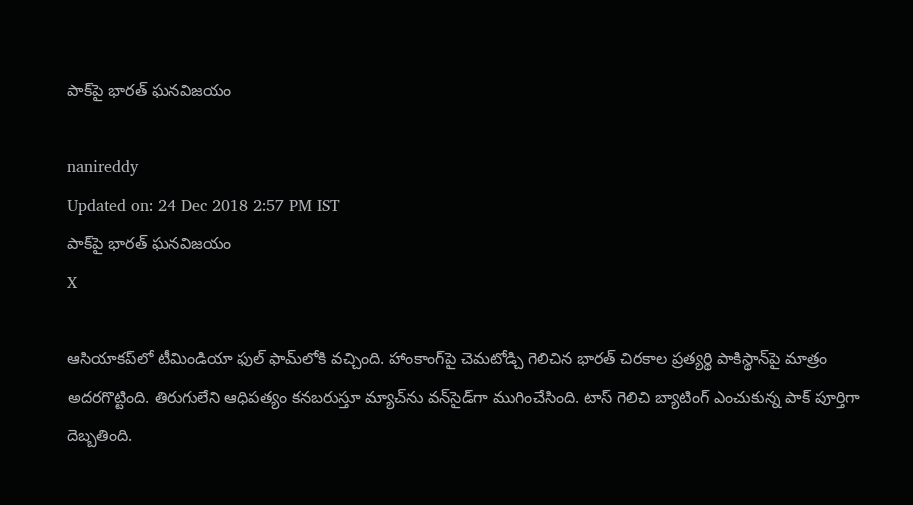పాక్‌పై భారత్‌ ఘనవిజయం

nanireddy
Updated on: 24 Dec 2018 2:57 PM IST
పాక్‌పై భారత్‌ ఘనవిజయం
X

ఆసియాకప్‌లో టీమిండియా ఫుల్‌ ఫామ్‌లోకి వచ్చింది. హాంకాంగ్‌పై చెమటోడ్చి గెలిచిన భారత్ చిరకాల ప్రత్యర్థి పాకిస్థాన్‌పై మాత్రం అదరగొట్టింది. తిరుగులేని ఆధిపత్యం కనబరుస్తూ మ్యాచ్‌ను వన్‌సైడ్‌గా ముగించేసింది. టాస్ గెలిచి బ్యాటింగ్ ఎంచుకున్న పాక్ పూర్తిగా దెబ్బతింది.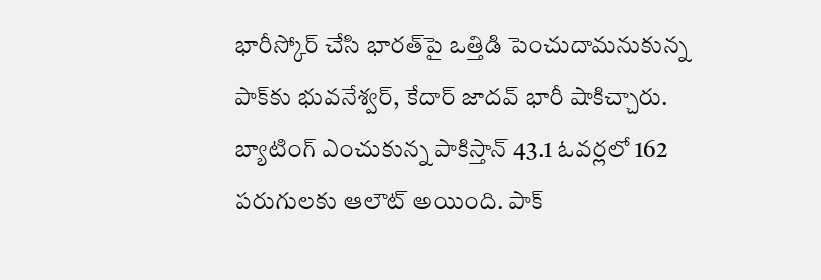భారీస్కోర్ చేసి భారత్‌పై ఒత్తిడి పెంచుదామనుకున్న పాక్‌కు భువనేశ్వర్‌, కేదార్ జాదవ్ భారీ షాకిచ్చారు. బ్యాటింగ్‌ ఎంచుకున్న పాకిస్తాన్‌ 43.1 ఓవర్లలో 162 పరుగులకు ఆలౌట్‌ అయింది. పాక్‌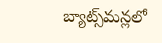బ్యాట్స్‌మన్లలో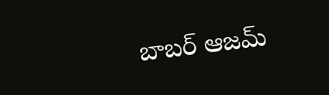బాబర్‌ ఆజమ్‌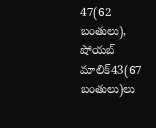47(62 బంతులు), షోయబ్‌ మాలిక్‌43(67 బంతులు)లు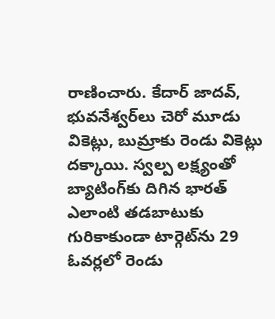రాణించారు. కేదార్‌ జాదవ్‌, భువనేశ్వర్‌లు చెరో మూడు వికెట్లు, బుమ్రాకు రెండు వికెట్లు దక్కాయి. స్వల్ప లక్ష్యంతో బ్యాటింగ్‌కు దిగిన భారత్‌ ఎలాంటి తడబాటుకు గురికాకుండా టార్గెట్‌ను 29 ఓవర్లలో రెండు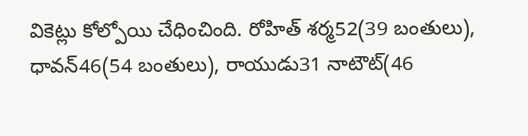వికెట్లు కోల్పోయి చేధించింది. రోహిత్‌ శర్మ52(39 బంతులు), ధావన్‌46(54 బంతులు), రాయుడు31 నాటౌట్‌(46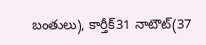బంతులు), కార్తీక్‌31 నాటౌట్‌(37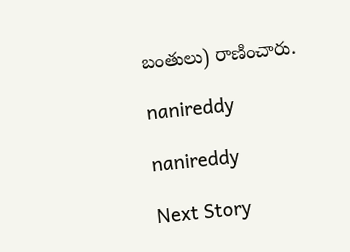బంతులు) రాణించారు.

nanireddy

nanireddy

Next Story